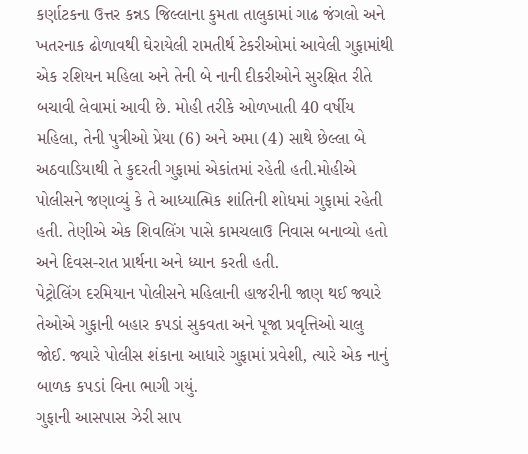કર્ણાટકના ઉત્તર કન્નડ જિલ્લાના કુમતા તાલુકામાં ગાઢ જંગલો અને ખતરનાક ઢોળાવથી ઘેરાયેલી રામતીર્થ ટેકરીઓમાં આવેલી ગુફામાંથી એક રશિયન મહિલા અને તેની બે નાની દીકરીઓને સુરક્ષિત રીતે બચાવી લેવામાં આવી છે. મોહી તરીકે ઓળખાતી 40 વર્ષીય મહિલા, તેની પુત્રીઓ પ્રેયા (6) અને અમા (4) સાથે છેલ્લા બે અઠવાડિયાથી તે કુદરતી ગુફામાં એકાંતમાં રહેતી હતી.મોહીએ પોલીસને જણાવ્યું કે તે આધ્યાત્મિક શાંતિની શોધમાં ગુફામાં રહેતી હતી. તેણીએ એક શિવલિંગ પાસે કામચલાઉ નિવાસ બનાવ્યો હતો અને દિવસ-રાત પ્રાર્થના અને ધ્યાન કરતી હતી.
પેટ્રોલિંગ દરમિયાન પોલીસને મહિલાની હાજરીની જાણ થઈ જ્યારે તેઓએ ગુફાની બહાર કપડાં સુકવતા અને પૂજા પ્રવૃત્તિઓ ચાલુ જોઈ. જ્યારે પોલીસ શંકાના આધારે ગુફામાં પ્રવેશી, ત્યારે એક નાનું બાળક કપડાં વિના ભાગી ગયું.
ગુફાની આસપાસ ઝેરી સાપ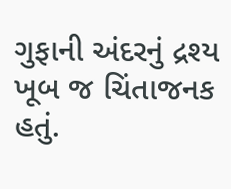ગુફાની અંદરનું દ્રશ્ય ખૂબ જ ચિંતાજનક હતું.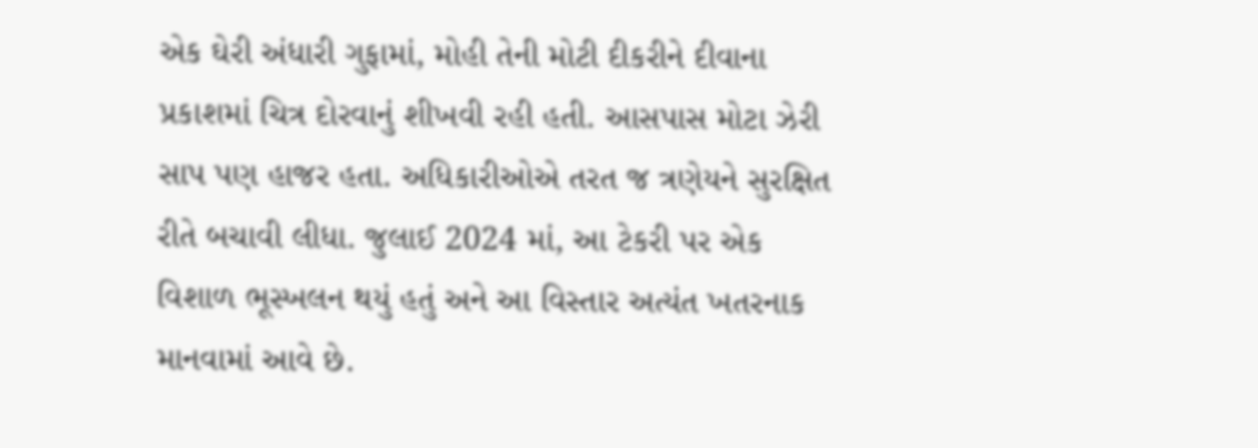એક ઘેરી અંધારી ગુફામાં, મોહી તેની મોટી દીકરીને દીવાના પ્રકાશમાં ચિત્ર દોરવાનું શીખવી રહી હતી. આસપાસ મોટા ઝેરી સાપ પણ હાજર હતા. અધિકારીઓએ તરત જ ત્રણેયને સુરક્ષિત રીતે બચાવી લીધા. જુલાઈ 2024 માં, આ ટેકરી પર એક વિશાળ ભૂસ્ખલન થયું હતું અને આ વિસ્તાર અત્યંત ખતરનાક માનવામાં આવે છે.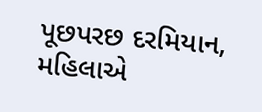પૂછપરછ દરમિયાન, મહિલાએ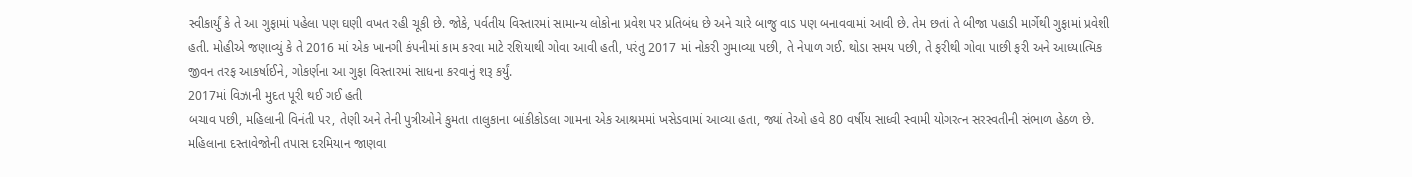સ્વીકાર્યું કે તે આ ગુફામાં પહેલા પણ ઘણી વખત રહી ચૂકી છે. જોકે, પર્વતીય વિસ્તારમાં સામાન્ય લોકોના પ્રવેશ પર પ્રતિબંધ છે અને ચારે બાજુ વાડ પણ બનાવવામાં આવી છે. તેમ છતાં તે બીજા પહાડી માર્ગેથી ગુફામાં પ્રવેશી હતી. મોહીએ જણાવ્યું કે તે 2016 માં એક ખાનગી કંપનીમાં કામ કરવા માટે રશિયાથી ગોવા આવી હતી, પરંતુ 2017 માં નોકરી ગુમાવ્યા પછી, તે નેપાળ ગઈ. થોડા સમય પછી, તે ફરીથી ગોવા પાછી ફરી અને આધ્યાત્મિક જીવન તરફ આકર્ષાઈને, ગોકર્ણના આ ગુફા વિસ્તારમાં સાધના કરવાનું શરૂ કર્યું.
2017માં વિઝાની મુદત પૂરી થઈ ગઈ હતી
બચાવ પછી, મહિલાની વિનંતી પર, તેણી અને તેની પુત્રીઓને કુમતા તાલુકાના બાંકીકોડલા ગામના એક આશ્રમમાં ખસેડવામાં આવ્યા હતા, જ્યાં તેઓ હવે 80 વર્ષીય સાધ્વી સ્વામી યોગરત્ન સરસ્વતીની સંભાળ હેઠળ છે. મહિલાના દસ્તાવેજોની તપાસ દરમિયાન જાણવા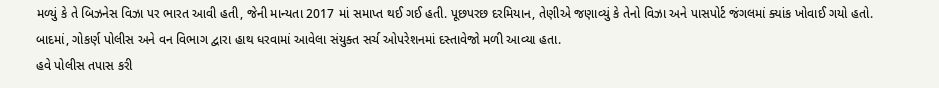મળ્યું કે તે બિઝનેસ વિઝા પર ભારત આવી હતી, જેની માન્યતા 2017 માં સમાપ્ત થઈ ગઈ હતી. પૂછપરછ દરમિયાન, તેણીએ જણાવ્યું કે તેનો વિઝા અને પાસપોર્ટ જંગલમાં ક્યાંક ખોવાઈ ગયો હતો. બાદમાં, ગોકર્ણ પોલીસ અને વન વિભાગ દ્વારા હાથ ધરવામાં આવેલા સંયુક્ત સર્ચ ઓપરેશનમાં દસ્તાવેજો મળી આવ્યા હતા.
હવે પોલીસ તપાસ કરી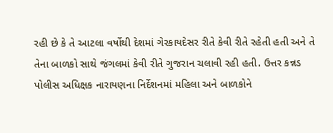રહી છે કે તે આટલા વર્ષોથી દેશમાં ગેરકાયદેસર રીતે કેવી રીતે રહેતી હતી અને તે તેના બાળકો સાથે જંગલમાં કેવી રીતે ગુજરાન ચલાવી રહી હતી. ઉત્તર કન્નડ પોલીસ અધિક્ષક નારાયણના નિર્દેશનમાં મહિલા અને બાળકોને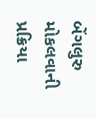બેંગલુરુ મોકલવાની પ્રક્રિયા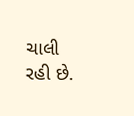ચાલી રહી છે.